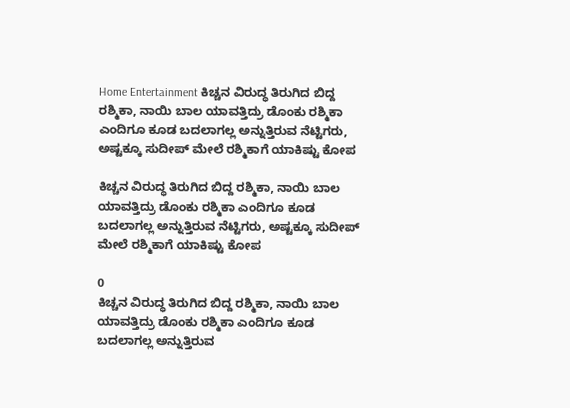Home Entertainment ಕಿಚ್ಚನ ವಿರುದ್ಧ ತಿರುಗಿದ ಬಿದ್ದ ರಶ್ಮಿಕಾ, ನಾಯಿ ಬಾಲ ಯಾವತ್ತಿದ್ರು ಡೊಂಕು ರಶ್ಮಿಕಾ ಎಂದಿಗೂ ಕೂಡ ಬದಲಾಗಲ್ಲ ಅನ್ನುತ್ತಿರುವ ನೆಟ್ಟಿಗರು, ಅಷ್ಟಕ್ಕೂ ಸುದೀಪ್ ಮೇಲೆ ರಶ್ಮಿಕಾಗೆ ಯಾಕಿಷ್ಟು ಕೋಪ

ಕಿಚ್ಚನ ವಿರುದ್ಧ ತಿರುಗಿದ ಬಿದ್ದ ರಶ್ಮಿಕಾ, ನಾಯಿ ಬಾಲ ಯಾವತ್ತಿದ್ರು ಡೊಂಕು ರಶ್ಮಿಕಾ ಎಂದಿಗೂ ಕೂಡ ಬದಲಾಗಲ್ಲ ಅನ್ನುತ್ತಿರುವ ನೆಟ್ಟಿಗರು, ಅಷ್ಟಕ್ಕೂ ಸುದೀಪ್ ಮೇಲೆ ರಶ್ಮಿಕಾಗೆ ಯಾಕಿಷ್ಟು ಕೋಪ

0
ಕಿಚ್ಚನ ವಿರುದ್ಧ ತಿರುಗಿದ ಬಿದ್ದ ರಶ್ಮಿಕಾ, ನಾಯಿ ಬಾಲ ಯಾವತ್ತಿದ್ರು ಡೊಂಕು ರಶ್ಮಿಕಾ ಎಂದಿಗೂ ಕೂಡ ಬದಲಾಗಲ್ಲ ಅನ್ನುತ್ತಿರುವ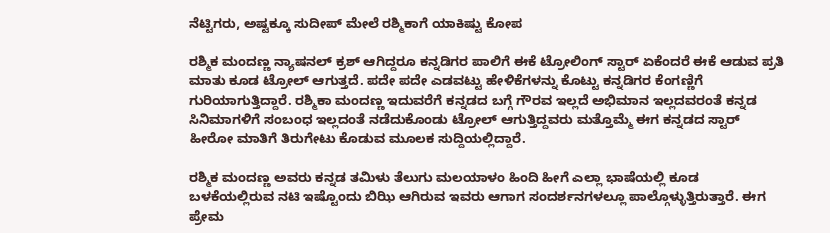ನೆಟ್ಟಿಗರು, ಅಷ್ಟಕ್ಕೂ ಸುದೀಪ್ ಮೇಲೆ ರಶ್ಮಿಕಾಗೆ ಯಾಕಿಷ್ಟು ಕೋಪ

ರಶ್ಮಿಕ ಮಂದಣ್ಣ ನ್ಯಾಷನಲ್ ಕ್ರಶ್ ಆಗಿದ್ದರೂ ಕನ್ನಡಿಗರ ಪಾಲಿಗೆ ಈಕೆ ಟ್ರೋಲಿಂಗ್ ಸ್ಟಾರ್ ಏಕೆಂದರೆ ಈಕೆ ಆಡುವ ಪ್ರತಿ ಮಾತು ಕೂಡ ಟ್ರೋಲ್ ಆಗುತ್ತದೆ. ಪದೇ ಪದೇ ಎಡವಟ್ಟು ಹೇಳಿಕೆಗಳನ್ನು ಕೊಟ್ಟು ಕನ್ನಡಿಗರ ಕೆಂಗಣ್ಣಿಗೆ ಗುರಿಯಾಗುತ್ತಿದ್ದಾರೆ. ರಶ್ಮಿಕಾ ಮಂದಣ್ಣ ಇದುವರೆಗೆ ಕನ್ನಡದ ಬಗ್ಗೆ ಗೌರವ ಇಲ್ಲದೆ ಅಭಿಮಾನ ಇಲ್ಲದವರಂತೆ ಕನ್ನಡ ಸಿನಿಮಾಗಳಿಗೆ ಸಂಬಂಧ ಇಲ್ಲದಂತೆ ನಡೆದುಕೊಂಡು ಟ್ರೋಲ್ ಆಗುತ್ತಿದ್ದವರು ಮತ್ತೊಮ್ಮೆ ಈಗ ಕನ್ನಡದ ಸ್ಟಾರ್ ಹೀರೋ ಮಾತಿಗೆ ತಿರುಗೇಟು ಕೊಡುವ ಮೂಲಕ ಸುದ್ದಿಯಲ್ಲಿದ್ದಾರೆ.

ರಶ್ಮಿಕ ಮಂದಣ್ಣ ಅವರು ಕನ್ನಡ ತಮಿಳು ತೆಲುಗು ಮಲಯಾಳಂ ಹಿಂದಿ ಹೀಗೆ ಎಲ್ಲಾ ಭಾಷೆಯಲ್ಲಿ ಕೂಡ ಬಳಕೆಯಲ್ಲಿರುವ ನಟಿ ಇಷ್ಟೊಂದು ಬಿಝಿ ಆಗಿರುವ ಇವರು ಆಗಾಗ ಸಂದರ್ಶನಗಳಲ್ಲೂ ಪಾಲ್ಗೊಳ್ಳುತ್ತಿರುತ್ತಾರೆ. ಈಗ ಪ್ರೇಮ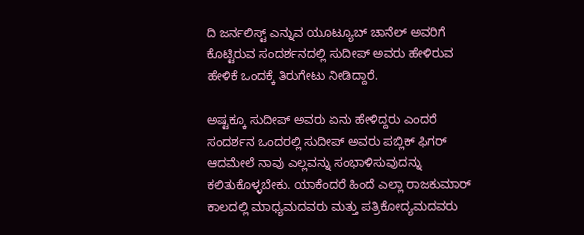ದಿ ಜರ್ನಲಿಸ್ಟ್ ಎನ್ನುವ ಯೂಟ್ಯೂಬ್ ಚಾನೆಲ್ ಅವರಿಗೆ ಕೊಟ್ಟಿರುವ ಸಂದರ್ಶನದಲ್ಲಿ ಸುದೀಪ್ ಅವರು ಹೇಳಿರುವ ಹೇಳಿಕೆ ಒಂದಕ್ಕೆ ತಿರುಗೇಟು ನೀಡಿದ್ದಾರೆ.

ಅಷ್ಟಕ್ಕೂ ಸುದೀಪ್ ಅವರು ಏನು ಹೇಳಿದ್ದರು ಎಂದರೆ ಸಂದರ್ಶನ ಒಂದರಲ್ಲಿ ಸುದೀಪ್ ಅವರು ಪಬ್ಲಿಕ್ ಫಿಗರ್ ಆದಮೇಲೆ ನಾವು ಎಲ್ಲವನ್ನು ಸಂಭಾಳಿಸುವುದನ್ನು ಕಲಿತುಕೊಳ್ಳಬೇಕು. ಯಾಕೆಂದರೆ ಹಿಂದೆ ಎಲ್ಲಾ ರಾಜಕುಮಾರ್ ಕಾಲದಲ್ಲಿ ಮಾಧ್ಯಮದವರು ಮತ್ತು ಪತ್ರಿಕೋದ್ಯಮದವರು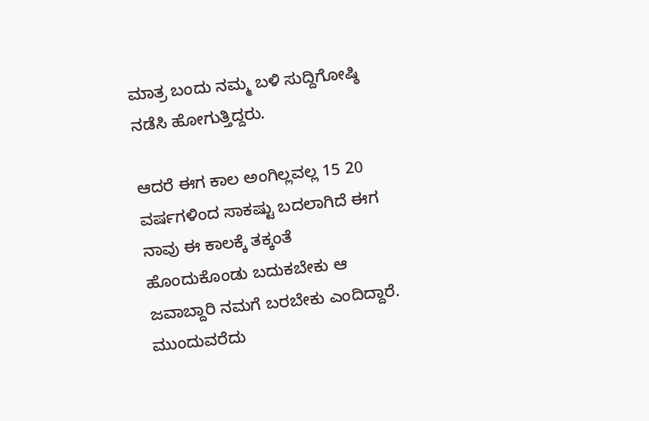ಮಾತ್ರ ಬಂದು ನಮ್ಮ ಬಳಿ ಸುದ್ದಿಗೋಷ್ಠಿ ನಡೆಸಿ ಹೋಗುತ್ತಿದ್ದರು.

ಆದರೆ ಈಗ ಕಾಲ ಅಂಗಿಲ್ಲವಲ್ಲ 15 20 ವರ್ಷಗಳಿಂದ ಸಾಕಷ್ಟು ಬದಲಾಗಿದೆ ಈಗ ನಾವು ಈ ಕಾಲಕ್ಕೆ ತಕ್ಕಂತೆ ಹೊಂದುಕೊಂಡು ಬದುಕಬೇಕು ಆ ಜವಾಬ್ದಾರಿ ನಮಗೆ ಬರಬೇಕು ಎಂದಿದ್ದಾರೆ. ಮುಂದುವರೆದು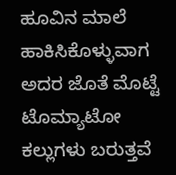ಹೂವಿನ ಮಾಲೆ ಹಾಕಿಸಿಕೊಳ್ಳುವಾಗ ಅದರ ಜೊತೆ ಮೊಟ್ಟೆ ಟೊಮ್ಯಾಟೋ ಕಲ್ಲುಗಳು ಬರುತ್ತವೆ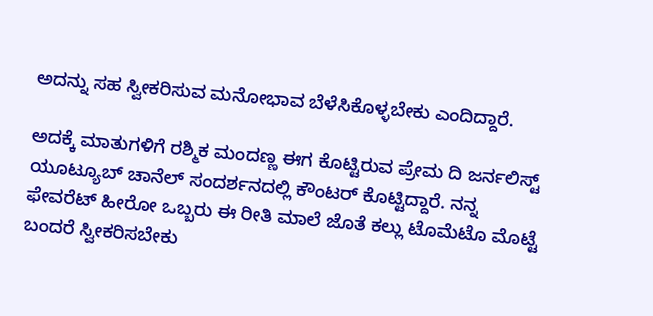ಅದನ್ನು ಸಹ ಸ್ವೀಕರಿಸುವ ಮನೋಭಾವ ಬೆಳೆಸಿಕೊಳ್ಳಬೇಕು ಎಂದಿದ್ದಾರೆ.

ಅದಕ್ಕೆ ಮಾತುಗಳಿಗೆ ರಶ್ಮಿಕ ಮಂದಣ್ಣ ಈಗ ಕೊಟ್ಟಿರುವ ಪ್ರೇಮ ದಿ ಜರ್ನಲಿಸ್ಟ್ ಯೂಟ್ಯೂಬ್ ಚಾನೆಲ್ ಸಂದರ್ಶನದಲ್ಲಿ ಕೌಂಟರ್ ಕೊಟ್ಟಿದ್ದಾರೆ. ನನ್ನ ಫೇವರೆಟ್ ಹೀರೋ ಒಬ್ಬರು ಈ ರೀತಿ ಮಾಲೆ ಜೊತೆ ಕಲ್ಲು ಟೊಮೆಟೊ ಮೊಟ್ಟೆ ಬಂದರೆ ಸ್ವೀಕರಿಸಬೇಕು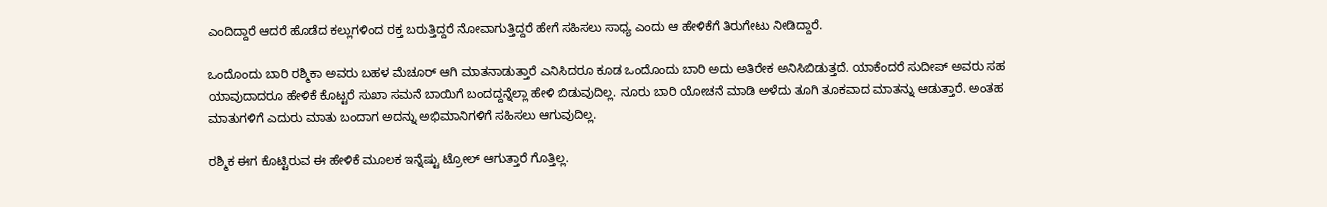ಎಂದಿದ್ದಾರೆ ಆದರೆ ಹೊಡೆದ ಕಲ್ಲುಗಳಿಂದ ರಕ್ತ ಬರುತ್ತಿದ್ದರೆ ನೋವಾಗುತ್ತಿದ್ದರೆ ಹೇಗೆ ಸಹಿಸಲು ಸಾಧ್ಯ ಎಂದು ಆ ಹೇಳಿಕೆಗೆ ತಿರುಗೇಟು ನೀಡಿದ್ದಾರೆ.

ಒಂದೊಂದು ಬಾರಿ ರಶ್ಮಿಕಾ ಅವರು ಬಹಳ ಮೆಚೂರ್ ಆಗಿ ಮಾತನಾಡುತ್ತಾರೆ ಎನಿಸಿದರೂ ಕೂಡ ಒಂದೊಂದು ಬಾರಿ ಅದು ಅತಿರೇಕ ಅನಿಸಿಬಿಡುತ್ತದೆ. ಯಾಕೆಂದರೆ ಸುದೀಪ್ ಅವರು ಸಹ ಯಾವುದಾದರೂ ಹೇಳಿಕೆ ಕೊಟ್ಟರೆ ಸುಖಾ ಸಮನೆ ಬಾಯಿಗೆ ಬಂದದ್ದನ್ನೆಲ್ಲಾ ಹೇಳಿ ಬಿಡುವುದಿಲ್ಲ. ನೂರು ಬಾರಿ ಯೋಚನೆ ಮಾಡಿ ಅಳೆದು ತೂಗಿ ತೂಕವಾದ ಮಾತನ್ನು ಆಡುತ್ತಾರೆ. ಅಂತಹ ಮಾತುಗಳಿಗೆ ಎದುರು ಮಾತು ಬಂದಾಗ ಅದನ್ನು ಅಭಿಮಾನಿಗಳಿಗೆ ಸಹಿಸಲು ಆಗುವುದಿಲ್ಲ.

ರಶ್ಮಿಕ ಈಗ ಕೊಟ್ಟಿರುವ ಈ ಹೇಳಿಕೆ ಮೂಲಕ ಇನ್ನೆಷ್ಟು ಟ್ರೋಲ್ ಆಗುತ್ತಾರೆ ಗೊತ್ತಿಲ್ಲ.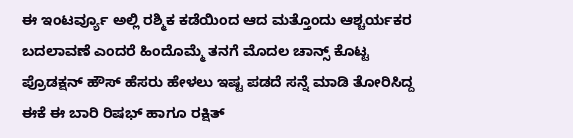ಈ ಇಂಟರ್ವ್ಯೂ ಅಲ್ಲಿ ರಶ್ಮಿಕ ಕಡೆಯಿಂದ ಆದ ಮತ್ತೊಂದು ಆಶ್ಚರ್ಯಕರ ಬದಲಾವಣೆ ಎಂದರೆ ಹಿಂದೊಮ್ಮೆ ತನಗೆ ಮೊದಲ ಚಾನ್ಸ್ ಕೊಟ್ಟ ಪ್ರೊಡಕ್ಷನ್ ಹೌಸ್ ಹೆಸರು ಹೇಳಲು ಇಷ್ಟ ಪಡದೆ ಸನ್ನೆ ಮಾಡಿ ತೋರಿಸಿದ್ದ ಈಕೆ ಈ ಬಾರಿ ರಿಷಭ್ ಹಾಗೂ ರಕ್ಷಿತ್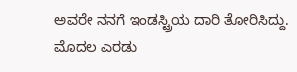ಅವರೇ ನನಗೆ ಇಂಡಸ್ಟ್ರಿಯ ದಾರಿ ತೋರಿಸಿದ್ದು. ಮೊದಲ ಎರಡು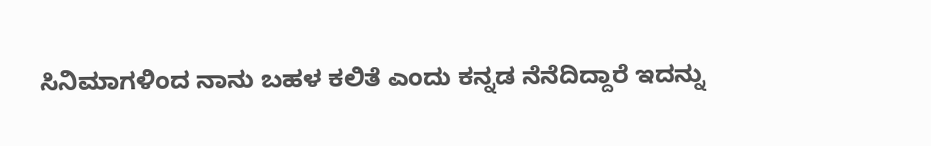ಸಿನಿಮಾಗಳಿಂದ ನಾನು ಬಹಳ ಕಲಿತೆ ಎಂದು ಕನ್ನಡ ನೆನೆದಿದ್ದಾರೆ ಇದನ್ನು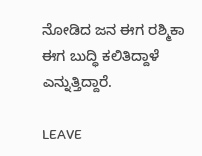ನೋಡಿದ ಜನ ಈಗ ರಶ್ಮಿಕಾ ಈಗ ಬುದ್ಧಿ ಕಲಿತಿದ್ದಾಳೆ ಎನ್ನುತ್ತಿದ್ದಾರೆ.

LEAVE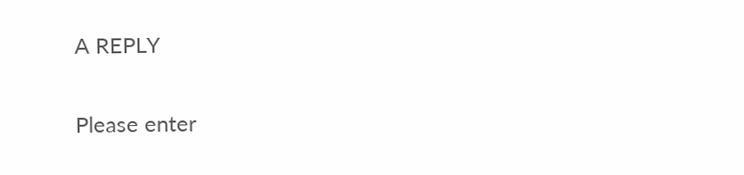A REPLY

Please enter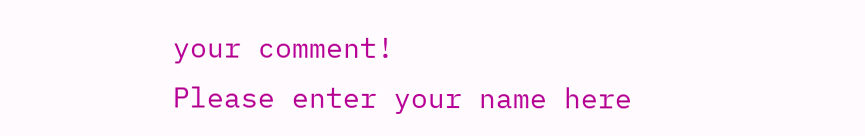your comment!
Please enter your name here